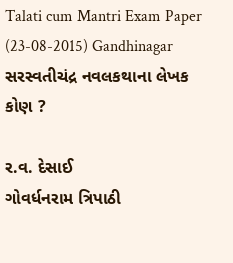Talati cum Mantri Exam Paper (23-08-2015) Gandhinagar
સરસ્વતીચંદ્ર નવલકથાના લેખક કોણ ?

ર.વ. દેસાઈ
ગોવર્ધનરામ ત્રિપાઠી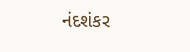નંદશંકર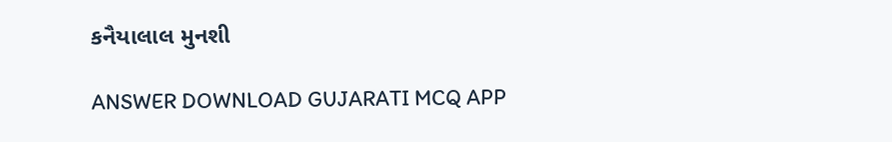કનૈયાલાલ મુનશી

ANSWER DOWNLOAD GUJARATI MCQ APP